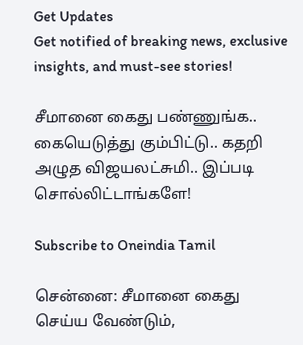Get Updates
Get notified of breaking news, exclusive insights, and must-see stories!

சீமானை கைது பண்ணுங்க.. கையெடுத்து கும்பிட்டு.. கதறி அழுத விஜயலட்சுமி.. இப்படி சொல்லிட்டாங்களே!

Subscribe to Oneindia Tamil

சென்னை: சீமானை கைது செய்ய வேண்டும்,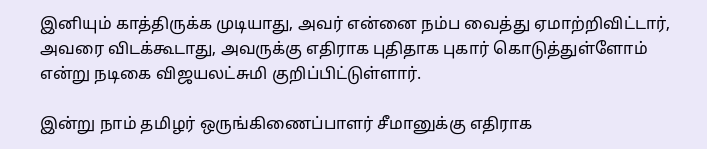இனியும் காத்திருக்க முடியாது, அவர் என்னை நம்ப வைத்து ஏமாற்றிவிட்டார், அவரை விடக்கூடாது, அவருக்கு எதிராக புதிதாக புகார் கொடுத்துள்ளோம் என்று நடிகை விஜயலட்சுமி குறிப்பிட்டுள்ளார்.

இன்று நாம் தமிழர் ஒருங்கிணைப்பாளர் சீமானுக்கு எதிராக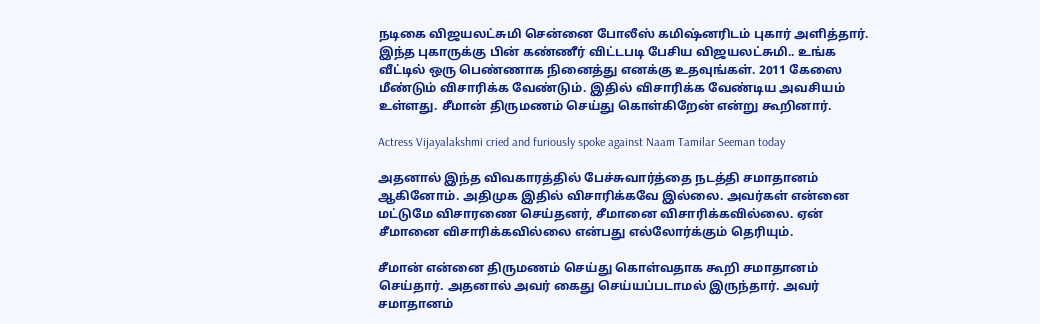நடிகை விஜயலட்சுமி சென்னை போலீஸ் கமிஷ்னரிடம் புகார் அளித்தார். இந்த புகாருக்கு பின் கண்ணீர் விட்டபடி பேசிய விஜயலட்சுமி.. உங்க வீட்டில் ஒரு பெண்ணாக நினைத்து எனக்கு உதவுங்கள். 2011 கேஸை மீண்டும் விசாரிக்க வேண்டும். இதில் விசாரிக்க வேண்டிய அவசியம் உள்ளது. சீமான் திருமணம் செய்து கொள்கிறேன் என்று கூறினார்.

Actress Vijayalakshmi cried and furiously spoke against Naam Tamilar Seeman today

அதனால் இந்த விவகாரத்தில் பேச்சுவார்த்தை நடத்தி சமாதானம் ஆகினோம். அதிமுக இதில் விசாரிக்கவே இல்லை. அவர்கள் என்னை மட்டுமே விசாரணை செய்தனர், சீமானை விசாரிக்கவில்லை. ஏன் சீமானை விசாரிக்கவில்லை என்பது எல்லோர்க்கும் தெரியும்.

சீமான் என்னை திருமணம் செய்து கொள்வதாக கூறி சமாதானம் செய்தார். அதனால் அவர் கைது செய்யப்படாமல் இருந்தார். அவர் சமாதானம்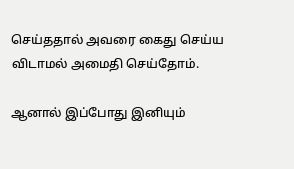செய்ததால் அவரை கைது செய்ய விடாமல் அமைதி செய்தோம்.

ஆனால் இப்போது இனியும்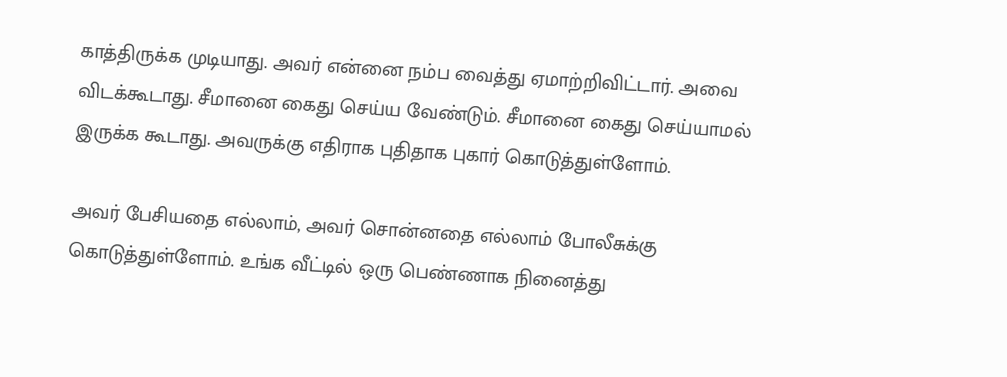காத்திருக்க முடியாது. அவர் என்னை நம்ப வைத்து ஏமாற்றிவிட்டார். அவை விடக்கூடாது. சீமானை கைது செய்ய வேண்டும். சீமானை கைது செய்யாமல் இருக்க கூடாது. அவருக்கு எதிராக புதிதாக புகார் கொடுத்துள்ளோம்.

அவர் பேசியதை எல்லாம், அவர் சொன்னதை எல்லாம் போலீசுக்கு கொடுத்துள்ளோம். உங்க வீட்டில் ஒரு பெண்ணாக நினைத்து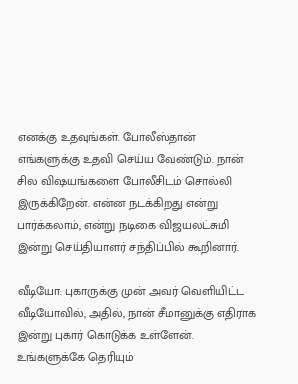எனக்கு உதவுங்கள். போலீஸ்தான் எங்களுக்கு உதவி செய்ய வேண்டும். நான் சில விஷயங்களை போலீசிடம் சொல்லி இருக்கிறேன். என்ன நடக்கிறது என்று பார்க்கலாம், என்று நடிகை விஜயலட்சுமி இன்று செய்தியாளர் சந்திப்பில் கூறினார்.

வீடியோ: புகாருக்கு முன் அவர் வெளியிட்ட வீடியோவில், அதில், நான் சீமானுக்கு எதிராக இன்று புகார் கொடுக்க உள்ளேன். உங்களுக்கே தெரியும்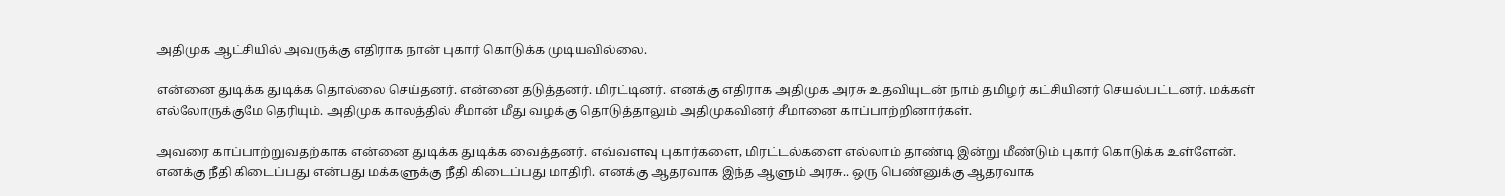அதிமுக ஆட்சியில் அவருக்கு எதிராக நான் புகார் கொடுக்க முடியவில்லை.

என்னை துடிக்க துடிக்க தொல்லை செய்தனர். என்னை தடுத்தனர். மிரட்டினர். எனக்கு எதிராக அதிமுக அரசு உதவியுடன் நாம் தமிழர் கட்சியினர் செயல்பட்டனர். மக்கள் எல்லோருக்குமே தெரியும். அதிமுக காலத்தில் சீமான் மீது வழக்கு தொடுத்தாலும் அதிமுகவினர் சீமானை காப்பாற்றினார்கள்.

அவரை காப்பாற்றுவதற்காக என்னை துடிக்க துடிக்க வைத்தனர். எவ்வளவு புகார்களை, மிரட்டல்களை எல்லாம் தாண்டி இன்று மீண்டும் புகார் கொடுக்க உள்ளேன். எனக்கு நீதி கிடைப்பது என்பது மக்களுக்கு நீதி கிடைப்பது மாதிரி. எனக்கு ஆதரவாக இந்த ஆளும் அரசு.. ஒரு பெண்னுக்கு ஆதரவாக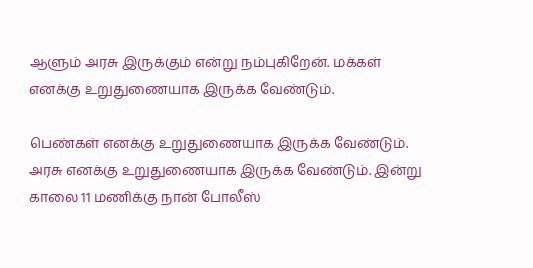ஆளும் அரசு இருக்கும் என்று நம்புகிறேன். மக்கள் எனக்கு உறுதுணையாக இருக்க வேண்டும்.

பெண்கள் எனக்கு உறுதுணையாக இருக்க வேண்டும். அரசு எனக்கு உறுதுணையாக இருக்க வேண்டும். இன்று காலை 11 மணிக்கு நான் போலீஸ்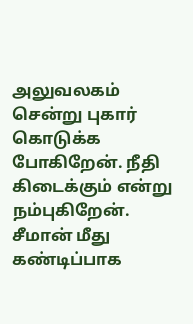அலுவலகம் சென்று புகார் கொடுக்க போகிறேன். நீதி கிடைக்கும் என்று நம்புகிறேன். சீமான் மீது கண்டிப்பாக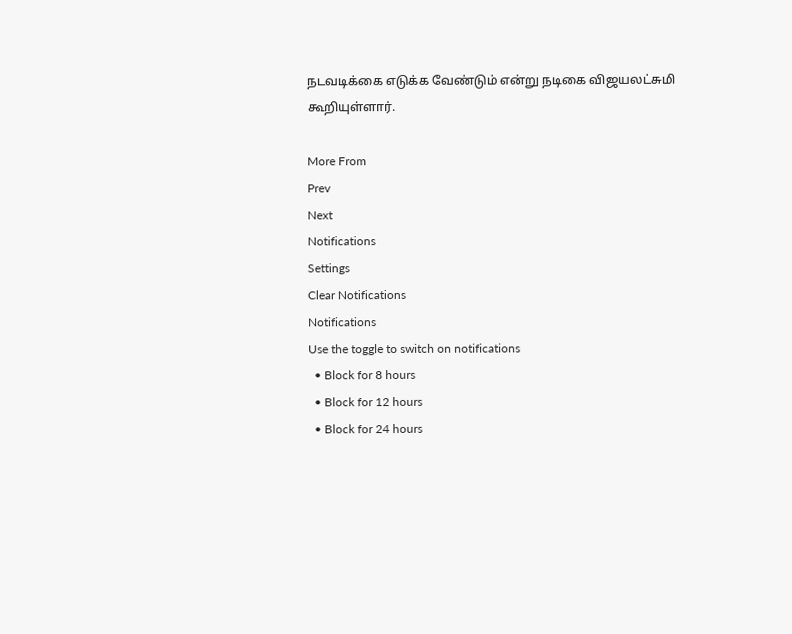நடவடிக்கை எடுக்க வேண்டும் என்று நடிகை விஜயலட்சுமி கூறியுள்ளார்.

More From
Prev
Next
Notifications
Settings
Clear Notifications
Notifications
Use the toggle to switch on notifications
  • Block for 8 hours
  • Block for 12 hours
  • Block for 24 hours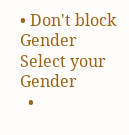• Don't block
Gender
Select your Gender
  •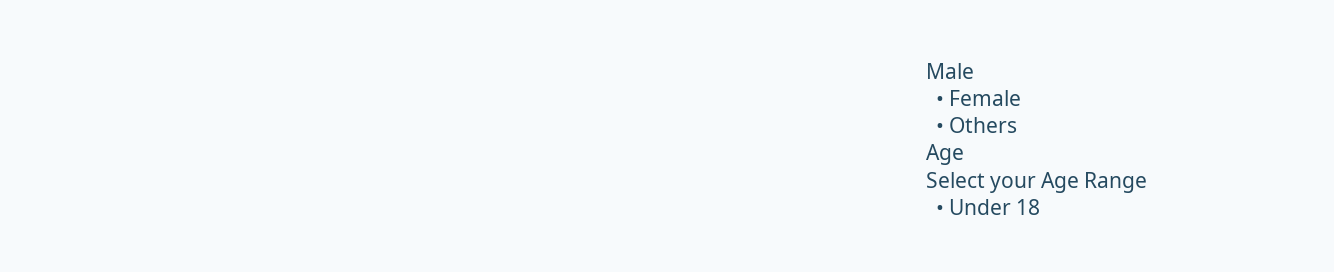Male
  • Female
  • Others
Age
Select your Age Range
  • Under 18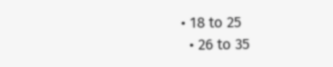• 18 to 25
  • 26 to 35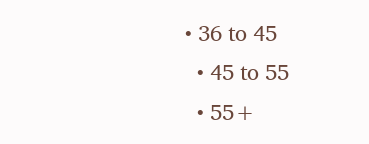• 36 to 45
  • 45 to 55
  • 55+